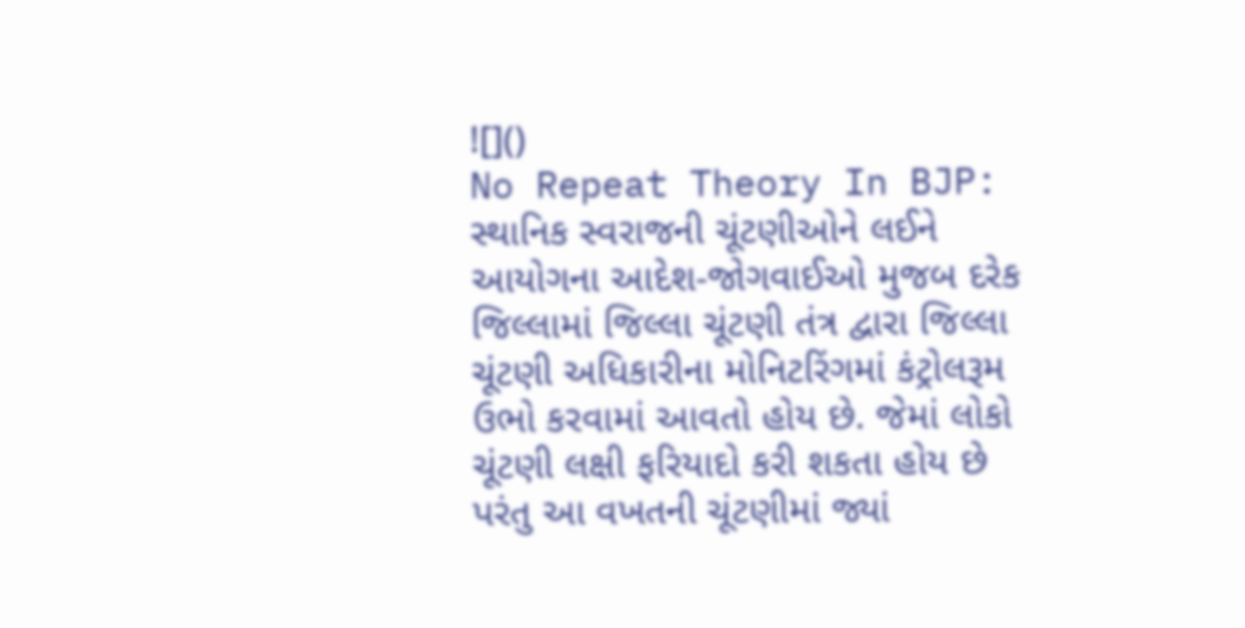![]()
No Repeat Theory In BJP: સ્થાનિક સ્વરાજની ચૂંટણીઓને લઈને આયોગના આદેશ-જોગવાઈઓ મુજબ દરેક જિલ્લામાં જિલ્લા ચૂંટણી તંત્ર દ્વારા જિલ્લા ચૂંટણી અધિકારીના મોનિટરિંગમાં કંટ્રોલરૂમ ઉભો કરવામાં આવતો હોય છે. જેમાં લોકો ચૂંટણી લક્ષી ફરિયાદો કરી શકતા હોય છે પરંતુ આ વખતની ચૂંટણીમાં જ્યાં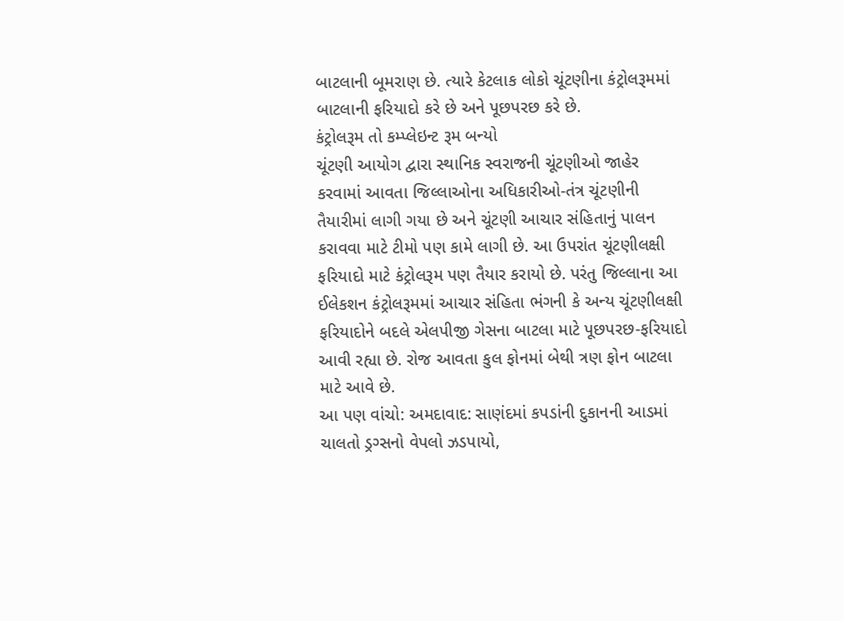બાટલાની બૂમરાણ છે. ત્યારે કેટલાક લોકો ચૂંટણીના કંટ્રોલરૂમમાં બાટલાની ફરિયાદો કરે છે અને પૂછપરછ કરે છે.
કંટ્રોલરૂમ તો કમ્પ્લેઇન્ટ રૂમ બન્યો
ચૂંટણી આયોગ દ્વારા સ્થાનિક સ્વરાજની ચૂંટણીઓ જાહેર કરવામાં આવતા જિલ્લાઓના અધિકારીઓ-તંત્ર ચૂંટણીની તૈયારીમાં લાગી ગયા છે અને ચૂંટણી આચાર સંહિતાનું પાલન કરાવવા માટે ટીમો પણ કામે લાગી છે. આ ઉપરાંત ચૂંટણીલક્ષી ફરિયાદો માટે કંટ્રોલરૂમ પણ તૈયાર કરાયો છે. પરંતુ જિલ્લાના આ ઈલેકશન કંટ્રોલરૂમમાં આચાર સંહિતા ભંગની કે અન્ય ચૂંટણીલક્ષી ફરિયાદોને બદલે એલપીજી ગેસના બાટલા માટે પૂછપરછ-ફરિયાદો આવી રહ્યા છે. રોજ આવતા કુલ ફોનમાં બેથી ત્રણ ફોન બાટલા માટે આવે છે.
આ પણ વાંચો: અમદાવાદ: સાણંદમાં કપડાંની દુકાનની આડમાં ચાલતો ડ્રગ્સનો વેપલો ઝડપાયો,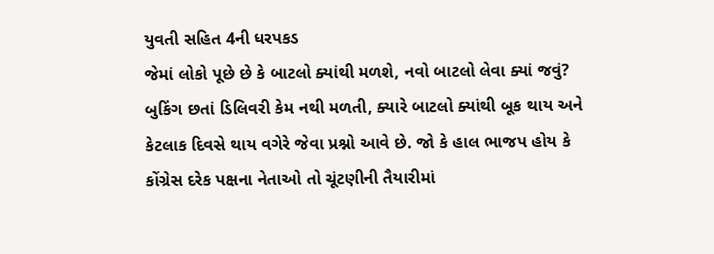યુવતી સહિત 4ની ધરપકડ
જેમાં લોકો પૂછે છે કે બાટલો ક્યાંથી મળશે, નવો બાટલો લેવા ક્યાં જવું? બુકિંગ છતાં ડિલિવરી કેમ નથી મળતી, ક્યારે બાટલો ક્યાંથી બૂક થાય અને કેટલાક દિવસે થાય વગેરે જેવા પ્રશ્નો આવે છે. જો કે હાલ ભાજપ હોય કે કોંગ્રેસ દરેક પક્ષના નેતાઓ તો ચૂંટણીની તૈયારીમાં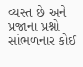વ્યસ્ત છે અને પ્રજાના પ્રશ્નો સાંભળનાર કોઈ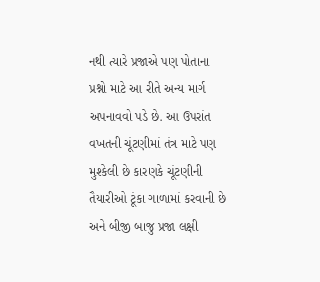નથી ત્યારે પ્રજાએ પણ પોતાના પ્રશ્નો માટે આ રીતે અન્ય માર્ગ અપનાવવો પડે છે. આ ઉપરાંત વખતની ચૂંટણીમાં તંત્ર માટે પણ મુશ્કેલી છે કારણકે ચૂંટણીની તૈયારીઓ ટૂંકા ગાળામાં કરવાની છે અને બીજી બાજુ પ્રજા લક્ષી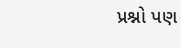પ્રશ્નો પણ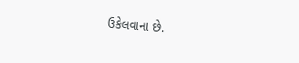ઉકેલવાના છે.